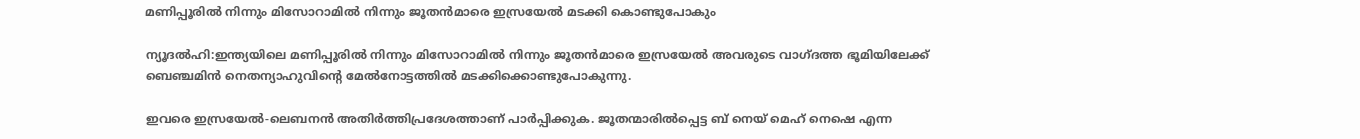മണിപ്പൂരില്‍ നിന്നും മിസോറാമില്‍ നിന്നും ജൂതന്‍മാരെ ഇസ്രയേല്‍ മടക്കി കൊണ്ടുപോകും

ന്യൂദല്‍ഹി:ഇന്ത്യയിലെ മണിപ്പൂരില്‍ നിന്നും മിസോറാമില്‍ നിന്നും ജൂതന്‍മാരെ ഇസ്രയേല്‍ അവരുടെ വാഗ്ദത്ത ഭൂമിയിലേക്ക് ബെഞ്ചമിന്‍ നെതന്യാഹുവിന്റെ മേല്‍നോട്ടത്തില്‍ മടക്കിക്കൊണ്ടുപോകുന്നു.

ഇവരെ ഇസ്രയേല്‍-ലെബനന്‍ അതിര്‍ത്തിപ്രദേശത്താണ് പാര്‍പ്പിക്കുക. ജൂതന്മാരില്‍പ്പെട്ട ബ് നെയ് മെഹ് നെഷെ എന്ന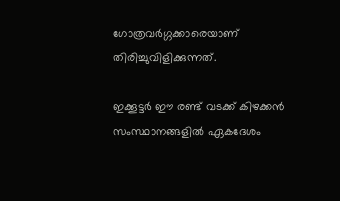ഗോത്രവര്‍ഗ്ഗക്കാരെയാണ് തിരിച്ചുവിളിക്കുന്നത്.

ഇക്കൂട്ടര്‍ ഈ രണ്ട് വടക്ക് കിഴക്കന്‍ സംസ്ഥാനങ്ങളില്‍ ഏകദേശം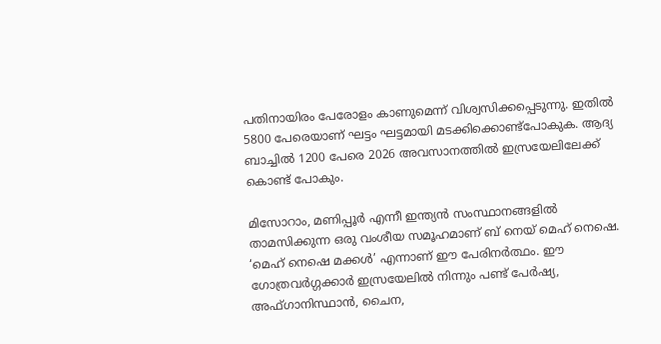പതിനായിരം പേരോളം കാണുമെന്ന് വിശ്വസിക്കപ്പെടുന്നു. ഇതില്‍ 5800 പേരെയാണ് ഘട്ടം ഘട്ടമായി മടക്കിക്കൊണ്ട്പോകുക. ആദ്യ ബാച്ചില്‍ 1200 പേരെ 2026 അവസാനത്തില്‍ ഇസ്രയേലിലേക്ക് കൊണ്ട് പോകും.

മിസോറാം, മണിപ്പൂർ എന്നീ ഇന്ത്യൻ സംസ്ഥാനങ്ങളില്‍ താമസിക്കുന്ന ഒരു വംശീയ സമൂഹമാണ് ബ് നെയ് മെഹ് നെഷെ. ‘മെഹ് നെഷെ മക്കള്‍’ എന്നാണ് ഈ പേരിനർത്ഥം. ഈ ഗോത്രവര്‍ഗ്ഗക്കാര്‍ ഇസ്രയേലില്‍ നിന്നും പണ്ട് പേർഷ്യ, അഫ്ഗാനിസ്ഥാൻ, ചൈന,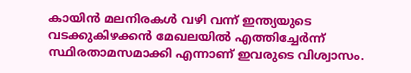കായിൻ മലനിരകള്‍ വഴി വന്ന് ഇന്ത്യയുടെ വടക്കുകിഴക്കൻ മേഖലയില്‍ എത്തിച്ചേർന്ന് സ്ഥിരതാമസമാക്കി എന്നാണ് ഇവരുടെ വിശ്വാസം.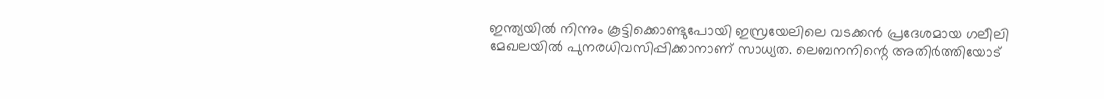ഇന്ത്യയില്‍ നിന്നും കൂട്ടിക്കൊണ്ടുപോയി ഇസ്രയേലിലെ വടക്കൻ പ്രദേശമായ ഗലീലി മേഖലയില്‍ പുനരധിവസിപ്പിക്കാനാണ് സാധ്യത. ലെബനനിന്റെ അതിര്‍ത്തിയോട്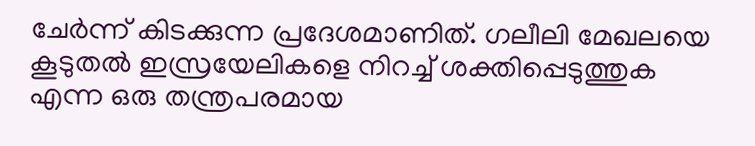ചേര്‍ന്ന് കിടക്കുന്ന പ്രദേശമാണിത്. ഗലീലി മേഖലയെ കൂടുതല്‍ ഇസ്രയേലികളെ നിറച്ച്‌ ശക്തിപ്പെടുത്തുക എന്ന ഒരു തന്ത്രപരമായ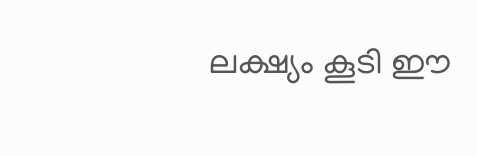ലക്ഷ്യം കൂടി ഈ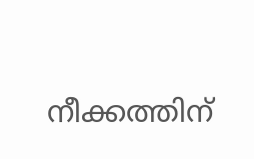നീക്കത്തിന്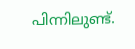പിന്നിലുണ്ട്.